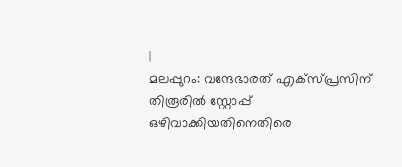|
മലപ്പുറം: വന്ദേഭാരത് എക്സ്പ്രസിന് തിരൂരിൽ സ്റ്റോപ്പ് ഒഴിവാക്കിയതിനെതിരെ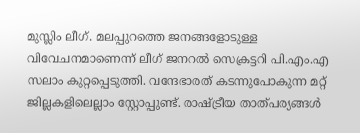മുസ്ലിം ലീഗ്. മലപ്പുറത്തെ ജനങ്ങളോടുള്ള വിവേചനമാണെന്ന് ലീഗ് ജനറൽ സെക്രട്ടറി പി.എം.എ സലാം കുറ്റപ്പെടുത്തി. വന്ദേഭാരത് കടന്നുപോകുന്ന മറ്റ് ജില്ലകളിലെല്ലാം സ്റ്റോപ്പുണ്ട്. രാഷ്ട്രീയ താത്പര്യങ്ങൾ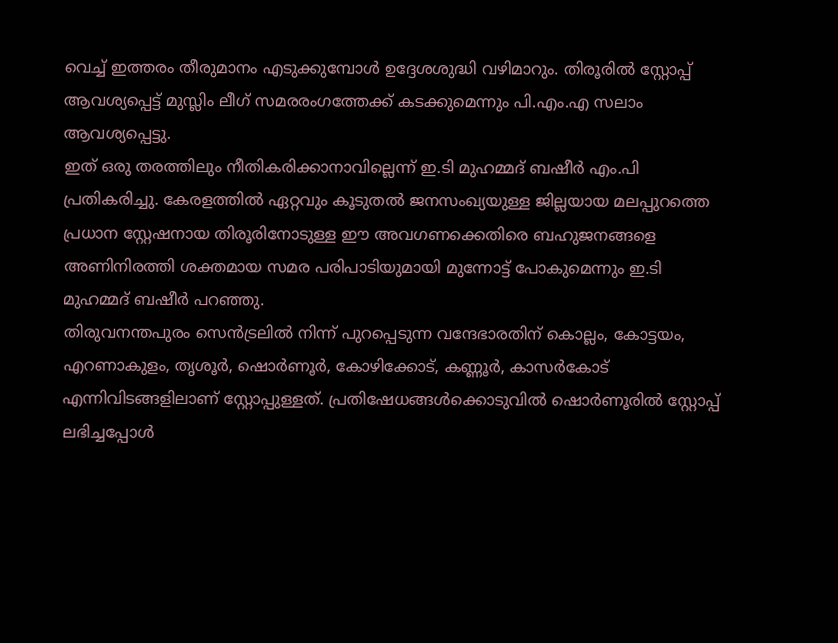വെച്ച് ഇത്തരം തീരുമാനം എടുക്കുമ്പോൾ ഉദ്ദേശശുദ്ധി വഴിമാറും. തിരൂരിൽ സ്റ്റോപ്പ് ആവശ്യപ്പെട്ട് മുസ്ലിം ലീഗ് സമരരംഗത്തേക്ക് കടക്കുമെന്നും പി.എം.എ സലാം ആവശ്യപ്പെട്ടു.
ഇത് ഒരു തരത്തിലും നീതികരിക്കാനാവില്ലെന്ന് ഇ.ടി മുഹമ്മദ് ബഷീർ എം.പി പ്രതികരിച്ചു. കേരളത്തിൽ ഏറ്റവും കൂടുതൽ ജനസംഖ്യയുള്ള ജില്ലയായ മലപ്പുറത്തെ പ്രധാന സ്റ്റേഷനായ തിരൂരിനോടുള്ള ഈ അവഗണക്കെതിരെ ബഹുജനങ്ങളെ അണിനിരത്തി ശക്തമായ സമര പരിപാടിയുമായി മുന്നോട്ട് പോകുമെന്നും ഇ.ടി മുഹമ്മദ് ബഷീർ പറഞ്ഞു.
തിരുവനന്തപുരം സെൻട്രലിൽ നിന്ന് പുറപ്പെടുന്ന വന്ദേഭാരതിന് കൊല്ലം, കോട്ടയം, എറണാകുളം, തൃശൂർ, ഷൊർണൂർ, കോഴിക്കോട്, കണ്ണൂർ, കാസർകോട് എന്നിവിടങ്ങളിലാണ് സ്റ്റോപ്പുള്ളത്. പ്രതിഷേധങ്ങൾക്കൊടുവിൽ ഷൊർണൂരിൽ സ്റ്റോപ്പ് ലഭിച്ചപ്പോൾ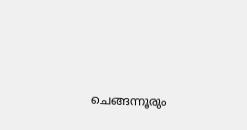ചെങ്ങന്നൂരും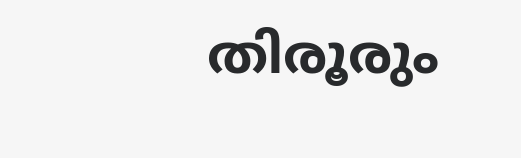തിരൂരും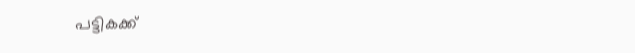പട്ടികക്ക്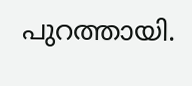പുറത്തായി.